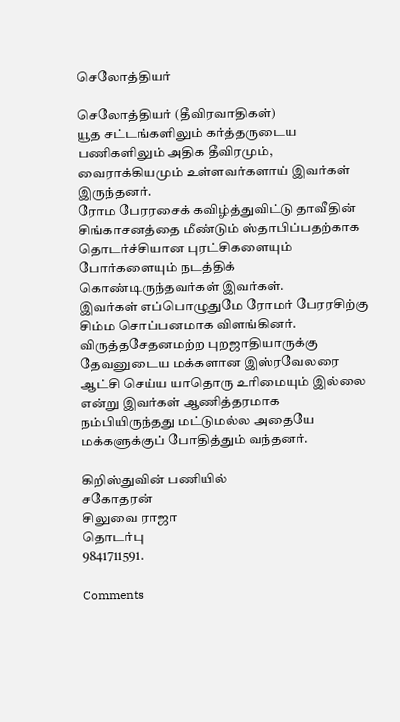செலோத்தியர்

செலோத்தியர் (தீவிரவாதிகள்)
யூத சட்டங்களிலும் கர்த்தருடைய பணிகளிலும் அதிக தீவிரமும், வைராக்கியமும் உள்ளவர்களாய் இவர்கள் இருந்தனர்.
ரோம பேரரசைக் கவிழ்த்துவிட்டு தாவீதின் சிங்காசனத்தை மீண்டும் ஸ்தாபிப்பதற்காக தொடர்ச்சியான புரட்சிகளையும் போர்களையும் நடத்திக் கொண்டிருந்தவர்கள் இவர்கள்.
இவர்கள் எப்பொழுதுமே ரோமர் பேரரசிற்கு சிம்ம சொப்பனமாக விளங்கினர்.
விருத்தசேதனமற்ற புறஜாதியாருக்கு தேவனுடைய மக்களான இஸ்ரவேலரை ஆட்சி செய்ய யாதொரு உரிமையும் இல்லை என்று இவர்கள் ஆணித்தரமாக நம்பியிருந்தது மட்டுமல்ல அதையே மக்களுக்குப் போதித்தும் வந்தனர்.

கிறிஸ்துவின் பணியில்
சகோதரன்
சிலுவை ராஜா
தொடர்பு
9841711591.

Comments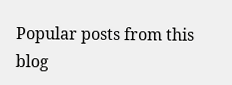Popular posts from this blog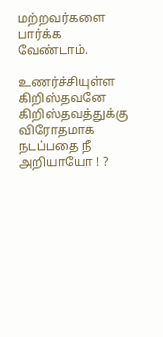மற்றவர்களை பார்க்க வேண்டாம்.

உணர்ச்சியுள்ள கிறிஸ்தவனே கிறிஸ்தவத்துக்கு விரோதமாக நடப்பதை நீ அறியாயோ ! ?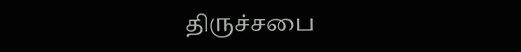திருச்சபை